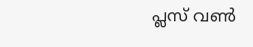പ്ലസ് വൺ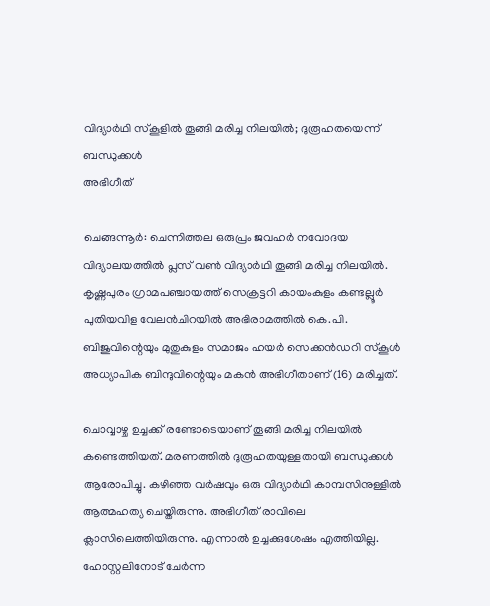വിദ്യാർഥി സ്കൂളിൽ തൂങ്ങി മരിച്ച നിലയിൽ; ദുരൂഹതയെന്ന് ബന്ധുക്കൾ
അഭിഗീത്

ചെങ്ങന്നൂർ: ചെന്നിത്തല ഒരുപ്രം ജവഹർ നവോദയ വിദ്യാലയത്തിൽ പ്ലസ് വൺ വിദ്യാർഥി തൂങ്ങി മരിച്ച നിലയിൽ. കൃഷ്ണപുരം ഗ്രാമപഞ്ചായത്ത് സെക്രട്ടറി കായംകുളം കണ്ടല്ലൂർ പുതിയവിള വേലൻചിറയിൽ അഭിരാമത്തിൽ കെ.പി. ബിജുവിന്റെയും മുതുകുളം സമാജം ഹയർ സെക്കൻഡറി സ്കൂൾ അധ്യാപിക ബിന്ദുവിന്റെയും മകൻ അഭിഗീതാണ് (16) മരിച്ചത്.

ചൊവ്വാഴ്ച ഉച്ചക്ക് രണ്ടോടെയാണ് തൂങ്ങി മരിച്ച നിലയിൽ കണ്ടെത്തിയത്. മരണത്തിൽ ദുരൂഹതയുള്ളതായി ബന്ധുക്കൾ ആരോപിച്ചു. കഴിഞ്ഞ വർഷവും ഒരു വിദ്യാർഥി കാമ്പസിനുള്ളിൽ ആത്മഹത്യ ചെയ്തിരുന്നു. അഭിഗീത് രാവിലെ ക്ലാസിലെത്തിയിരുന്നു. എന്നാൽ ഉച്ചക്കുശേഷം എത്തിയില്ല. ഹോസ്റ്റലിനോട് ചേർന്ന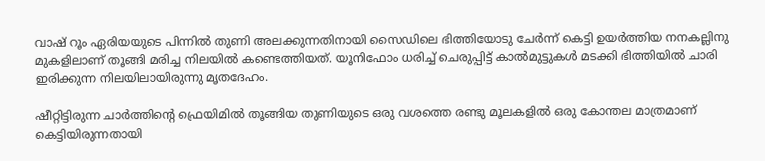വാഷ് റൂം ഏരിയയുടെ പിന്നിൽ തുണി അലക്കുന്നതിനായി സൈഡിലെ ഭിത്തിയോടു ചേർന്ന് കെട്ടി ഉയർത്തിയ നനകല്ലിനു മുകളിലാണ് തൂങ്ങി മരിച്ച നിലയിൽ കണ്ടെത്തിയത്. യൂനിഫോം ധരിച്ച് ചെരുപ്പിട്ട് കാൽമുട്ടുകൾ മടക്കി ഭിത്തിയിൽ ചാരി ഇരിക്കുന്ന നിലയിലായിരുന്നു മൃതദേഹം.

ഷീറ്റിട്ടിരുന്ന ചാർത്തിന്റെ ഫ്രെയിമിൽ തൂങ്ങിയ തുണിയുടെ ഒരു വശത്തെ രണ്ടു മൂലകളിൽ ഒരു കോന്തല മാത്രമാണ് കെട്ടിയിരുന്നതായി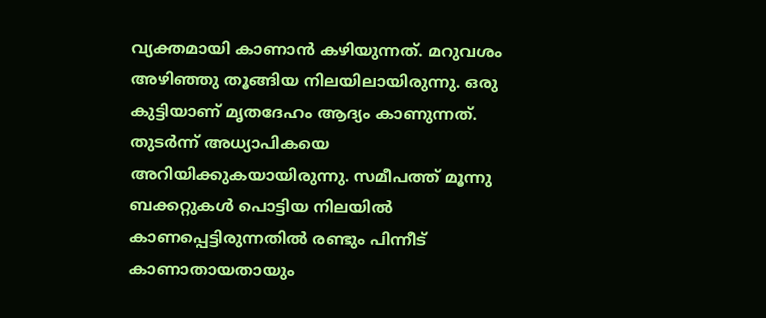വ്യക്തമായി കാണാൻ കഴിയുന്നത്. മറുവശം അഴിഞ്ഞു തൂങ്ങിയ നിലയിലായിരുന്നു. ഒരു കുട്ടിയാണ് മൃതദേഹം ആദ്യം കാണുന്നത്. തുടർന്ന് അധ്യാപികയെ അറിയിക്കുകയായിരുന്നു. സമീപത്ത് മൂന്നു ബക്കറ്റുകൾ പൊട്ടിയ നിലയിൽ കാണപ്പെട്ടിരുന്നതിൽ രണ്ടും പിന്നീട് കാണാതായതായും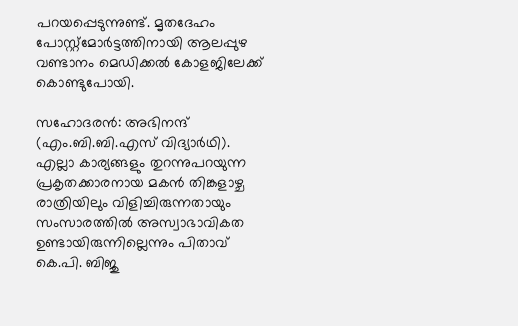പറയപ്പെടുന്നുണ്ട്. മൃതദേഹം പോസ്റ്റ്മോർട്ടത്തിനായി ആലപ്പുഴ വണ്ടാനം മെഡിക്കൽ കോളജിലേക്ക് കൊണ്ടുപോയി.

സഹോദരൻ: അഭിനന്ദ് (എം.ബി.ബി.എസ് വിദ്യാർഥി). എല്ലാ കാര്യങ്ങളും തുറന്നുപറയുന്ന പ്രകൃതക്കാരനായ മകൻ തിങ്കളാഴ്ച രാത്രിയിലും വിളിച്ചിരുന്നതായും സംസാരത്തിൽ അസ്വാഭാവികത ഉണ്ടായിരുന്നില്ലെന്നും പിതാവ് കെ.പി. ബിജു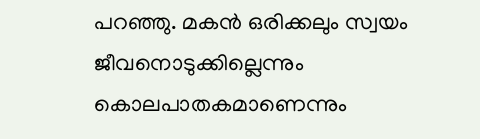പറഞ്ഞു. മകൻ ഒരിക്കലും സ്വയം ജീവനൊടുക്കില്ലെന്നും കൊലപാതകമാണെന്നും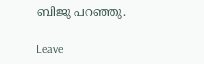ബിജു പറഞ്ഞു.

Leave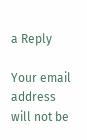a Reply

Your email address will not be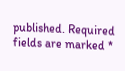published. Required fields are marked *